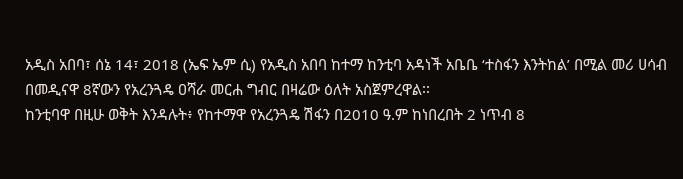አዲስ አበባ፣ ሰኔ 14፣ 2018 (ኤፍ ኤም ሲ) የአዲስ አበባ ከተማ ከንቲባ አዳነች አቤቤ ‘ተስፋን እንትከል’ በሚል መሪ ሀሳብ በመዲናዋ 8ኛውን የአረንጓዴ ዐሻራ መርሐ ግብር በዛሬው ዕለት አስጀምረዋል፡፡
ከንቲባዋ በዚሁ ወቅት እንዳሉት፥ የከተማዋ የአረንጓዴ ሽፋን በ2010 ዓ.ም ከነበረበት 2 ነጥብ 8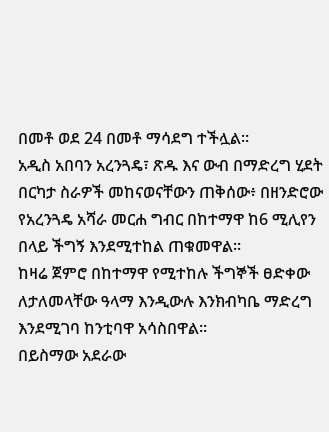በመቶ ወደ 24 በመቶ ማሳደግ ተችሏል፡፡
አዲስ አበባን አረንጓዴ፣ ጽዱ እና ውብ በማድረግ ሂደት በርካታ ስራዎች መከናወናቸውን ጠቅሰው፥ በዘንድሮው የአረንጓዴ አሻራ መርሐ ግብር በከተማዋ ከ6 ሚሊየን በላይ ችግኝ እንደሚተከል ጠቁመዋል።
ከዛሬ ጀምሮ በከተማዋ የሚተከሉ ችግኞች ፀድቀው ለታለመላቸው ዓላማ እንዲውሉ እንክብካቤ ማድረግ እንደሚገባ ከንቲባዋ አሳስበዋል።
በይስማው አደራው